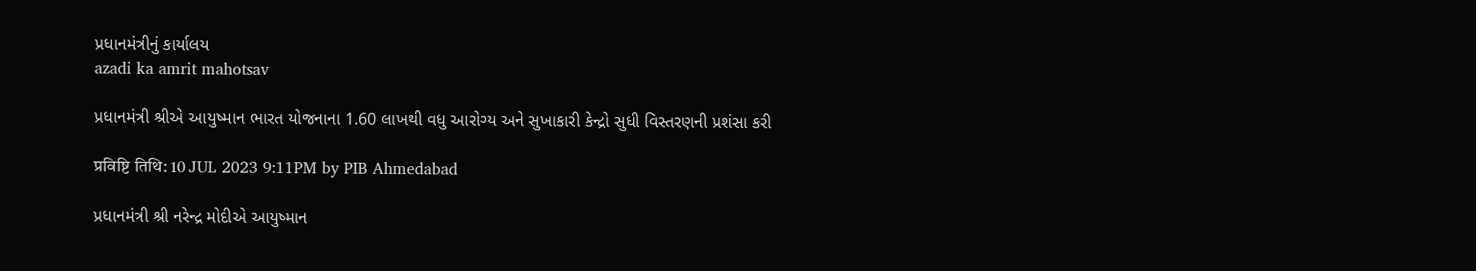પ્રધાનમંત્રીનું કાર્યાલય
azadi ka amrit mahotsav

પ્રધાનમંત્રી શ્રીએ આયુષ્માન ભારત યોજનાના 1.60 લાખથી વધુ આરોગ્ય અને સુખાકારી કેન્દ્રો સુધી વિસ્તરણની પ્રશંસા કરી

प्रविष्टि तिथि: 10 JUL 2023 9:11PM by PIB Ahmedabad

પ્રધાનમંત્રી શ્રી નરેન્દ્ર મોદીએ આયુષ્માન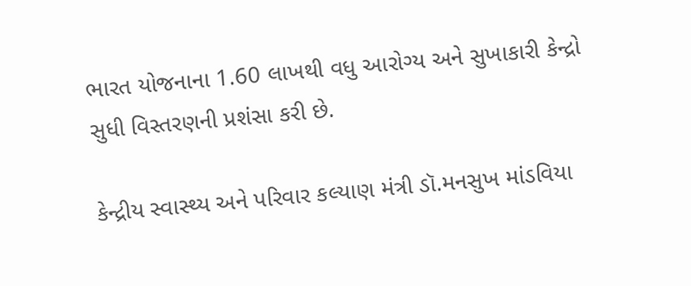ભારત યોજનાના 1.60 લાખથી વધુ આરોગ્ય અને સુખાકારી કેન્દ્રો સુધી વિસ્તરણની પ્રશંસા કરી છે.

કેન્દ્રીય સ્વાસ્થ્ય અને પરિવાર કલ્યાણ મંત્રી ડૉ.મનસુખ માંડવિયા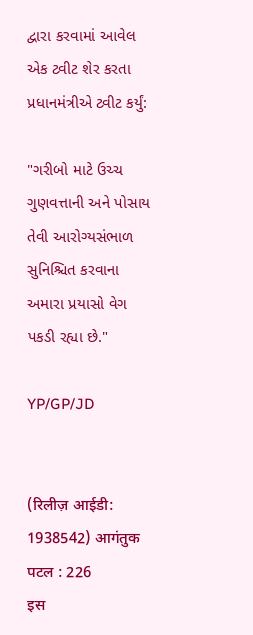દ્વારા કરવામાં આવેલ એક ટ્વીટ શેર કરતા પ્રધાનમંત્રીએ ટ્વીટ કર્યું:

"ગરીબો માટે ઉચ્ચ ગુણવત્તાની અને પોસાય તેવી આરોગ્યસંભાળ સુનિશ્ચિત કરવાના અમારા પ્રયાસો વેગ પકડી રહ્યા છે."

YP/GP/JD


(रिलीज़ आईडी: 1938542) आगंतुक पटल : 226
इस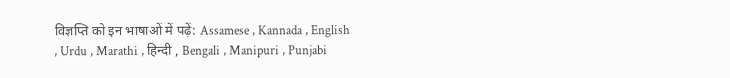विज्ञप्ति को इन भाषाओं में पढ़ें: Assamese , Kannada , English , Urdu , Marathi , हिन्दी , Bengali , Manipuri , Punjabi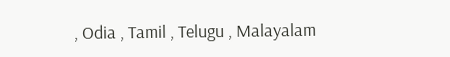, Odia , Tamil , Telugu , Malayalam